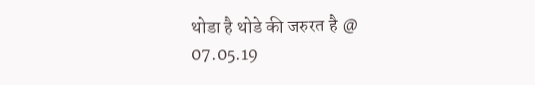थोडा है थोडे की जरुरत है @ 07.05.19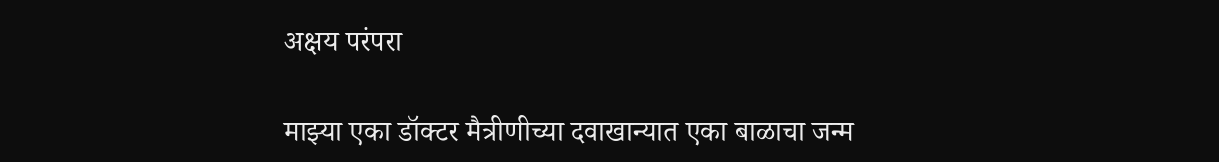अक्षय परंपरा

माझ्या एका डॉक्टर मैत्रीणीच्या दवाखान्यात एका बाळाचा जन्म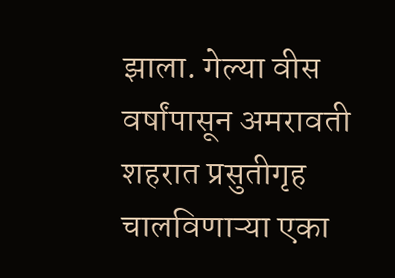झाला. गेल्या वीस वर्षांपासून अमरावती शहरात प्रसुतीगृह चालविणाऱ्या एका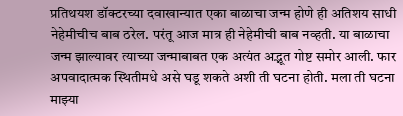प्रतिथयश डॉक्टरच्या दवाखान्यात एका बाळाचा जन्म होणे ही अतिशय साधी नेहेमीचीच बाब ठरेल. परंतू आज मात्र ही नेहेमीची बाब नव्हती. या बाळाचा जन्म झाल्यावर त्याच्या जन्माबाबत एक अत्यंत अद्भूत गोष्ट समोर आली. फार अपवादात्मक स्थितीमधे असे घडू शकते अशी ती घटना होती. मला ती घटना माझ्या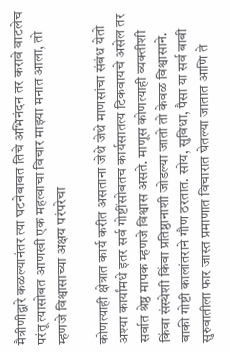मैत्रीणीद्वारे कळल्यानंतर त्या घटनेबाबत तिचे अभिनंदन तर करावे वाटलेच परंतू त्यासोबत आणखी एक महत्वाचा विचार माझ्या मनात आला, तो म्हणजे विश्वासाच्या अक्षय परंपरेचा

कोणत्याही क्षेत्रात कार्य करीत असताना जेथे जेथे माणसांचा संबंध येतो अश्या कार्यांमधे इतर सर्व गोष्टींसोबतच कार्यसातत्य टिकवायचे असेल तर सर्वात श्रेष्ठ मापक म्हणजे विश्वास असते. माणूस कोणत्याही व्यक्तीशी किंवा संस्थेशी किंवा प्रतिष्ठानाशी जोडल्या जातो तो केवळ विश्वासाने. बाकी गोष्टी कालांतराने गौण ठरतात. सोय, सुविधा, पैसा या सर्व बाबी सुरुवातीला फार जास्त प्रमाणात विचारात घेतल्या जातात आणि ते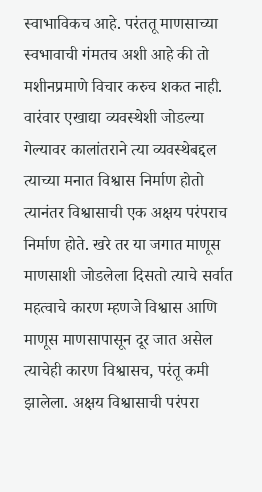स्वाभाविकच आहे. परंततू माणसाच्या स्वभावाची गंमतच अशी आहे की तो मशीनप्रमाणे विचार करुच शकत नाही. वारंवार एखाद्या व्यवस्थेशी जोडल्या गेल्यावर कालांतराने त्या व्यवस्थेबद्दल त्याच्या मनात विश्वास निर्माण होतो त्यानंतर विश्वासाची एक अक्षय परंपराच निर्माण होते. खरे तर या जगात माणूस माणसाशी जोडलेला दिसतो त्याचे सर्वात महत्वाचे कारण म्हणजे विश्वास आणि माणूस माणसापासून दूर जात असेल त्याचेही कारण विश्वासच, परंतू कमी झालेला. अक्षय विश्वासाची परंपरा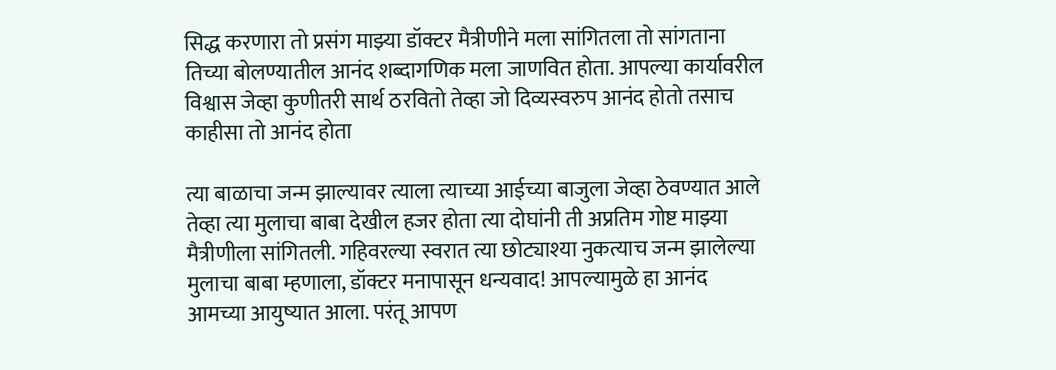सिद्ध करणारा तो प्रसंग माझ्या डॉक्टर मैत्रीणीने मला सांगितला तो सांगताना तिच्या बोलण्यातील आनंद शब्दागणिक मला जाणवित होता. आपल्या कार्यावरील विश्वास जेव्हा कुणीतरी सार्थ ठरवितो तेव्हा जो दिव्यस्वरुप आनंद होतो तसाच काहीसा तो आनंद होता

त्या बाळाचा जन्म झाल्यावर त्याला त्याच्या आईच्या बाजुला जेव्हा ठेवण्यात आले तेव्हा त्या मुलाचा बाबा देखील हजर होता त्या दोघांनी ती अप्रतिम गोष्ट माझ्या मैत्रीणीला सांगितली. गहिवरल्या स्वरात त्या छोट्याश्या नुकत्याच जन्म झालेल्या मुलाचा बाबा म्हणाला, डॉक्टर मनापासून धन्यवाद! आपल्यामुळे हा आनंद आमच्या आयुष्यात आला. परंतू आपण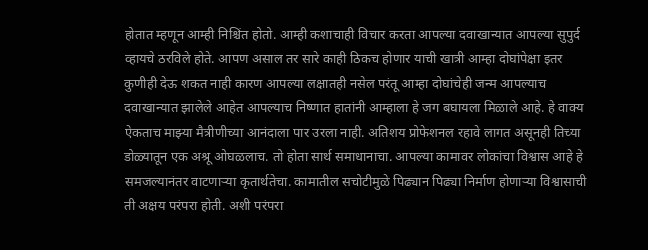होतात म्हणून आम्ही निश्चिंत होतो. आम्ही कशाचाही विचार करता आपल्या दवाखान्यात आपल्या सुपुर्द व्हायचे ठरविले होते. आपण असाल तर सारे काही ठिकच होणार याची खात्री आम्हा दोघांपेक्षा इतर कुणीही देऊ शकत नाही कारण आपल्या लक्षातही नसेल परंतू आम्हा दोघांचेही जन्म आपल्याच दवाखान्यात झालेले आहेत आपल्याच निष्णात हातांनी आम्हाला हे जग बघायला मिळाले आहे. हे वाक्य ऐकताच माझ्या मैत्रीणीच्या आनंदाला पार उरला नाही. अतिशय प्रोफेशनल रहावे लागत असूनही तिच्या डोळ्यातून एक अश्रू ओघळलाच. तो होता सार्थ समाधानाचा. आपल्या कामावर लोकांचा विश्वास आहे हे समजल्यानंतर वाटणाऱ्या कृतार्थतेचा. कामातील सचोटीमुळे पिढ्यान पिढ्या निर्माण होणाऱ्या विश्वासाची ती अक्षय परंपरा होती. अशी परंपरा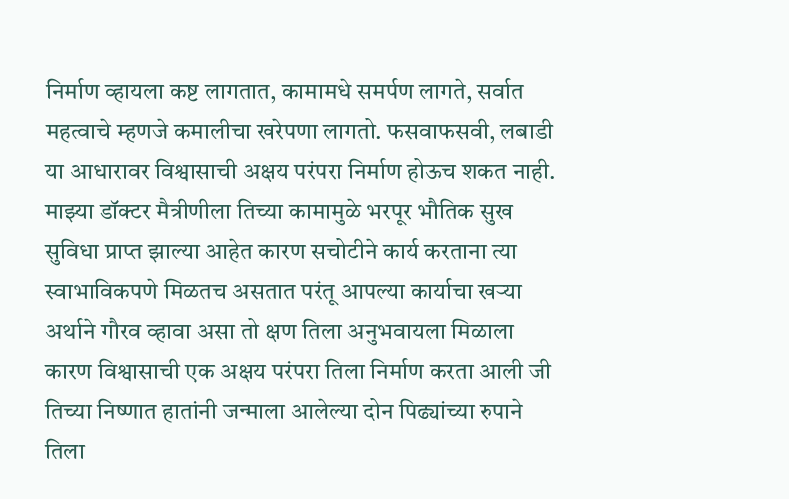निर्माण व्हायला कष्ट लागतात, कामामधे समर्पण लागते, सर्वात महत्वाचे म्हणजे कमालीचा खरेपणा लागतो. फसवाफसवी, लबाडी या आधारावर विश्वासाची अक्षय परंपरा निर्माण होऊच शकत नाही. माझ्या डॉक्टर मैत्रीणीला तिच्या कामामुळे भरपूर भौतिक सुख सुविधा प्राप्त झाल्या आहेत कारण सचोटीने कार्य करताना त्या स्वाभाविकपणे मिळतच असतात परंतू आपल्या कार्याचा खऱ्या अर्थाने गौरव व्हावा असा तो क्षण तिला अनुभवायला मिळाला कारण विश्वासाची एक अक्षय परंपरा तिला निर्माण करता आली जी तिच्या निष्णात हातांनी जन्माला आलेल्या दोन पिढ्यांच्या रुपाने तिला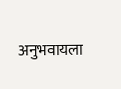अनुभवायला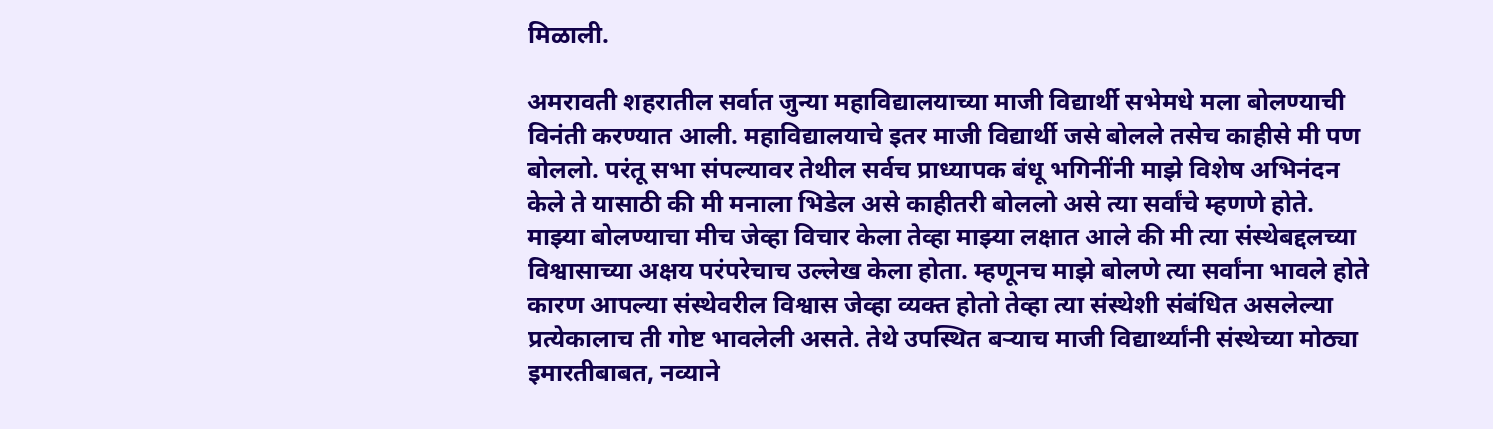मिळाली.

अमरावती शहरातील सर्वात जुन्या महाविद्यालयाच्या माजी विद्यार्थी सभेमधे मला बोलण्याची विनंती करण्यात आली. महाविद्यालयाचे इतर माजी विद्यार्थी जसे बोलले तसेच काहीसे मी पण बोललो. परंतू सभा संपल्यावर तेथील सर्वच प्राध्यापक बंधू भगिनींनी माझे विशेष अभिनंदन केले ते यासाठी की मी मनाला भिडेल असे काहीतरी बोललो असे त्या सर्वांचे म्हणणे होते. माझ्या बोलण्याचा मीच जेव्हा विचार केला तेव्हा माझ्या लक्षात आले की मी त्या संस्थेबद्दलच्या विश्वासाच्या अक्षय परंपरेचाच उल्लेख केला होता. म्हणूनच माझे बोलणे त्या सर्वांना भावले होते कारण आपल्या संस्थेवरील विश्वास जेव्हा व्यक्त होतो तेव्हा त्या संस्थेशी संबंधित असलेल्या प्रत्येकालाच ती गोष्ट भावलेली असते. तेथे उपस्थित बऱ्याच माजी विद्यार्थ्यांनी संस्थेच्या मोठ्या इमारतीबाबत, नव्याने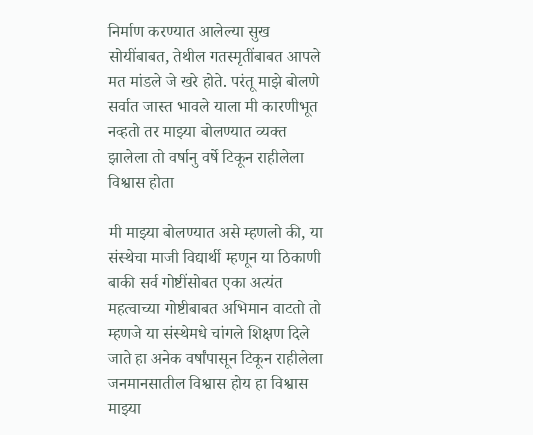निर्माण करण्यात आलेल्या सुख सोयींबाबत, तेथील गतस्मृतींबाबत आपले मत मांडले जे खरे होते. परंतू माझे बोलणे सर्वात जास्त भावले याला मी कारणीभूत नव्हतो तर माझ्या बोलण्यात व्यक्त झालेला तो वर्षानु वर्षे टिकून राहीलेला विश्वास होता

मी माझ्या बोलण्यात असे म्हणलो की, या संस्थेचा माजी विद्यार्थी म्हणून या ठिकाणी बाकी सर्व गोष्टींसोबत एका अत्यंत महत्वाच्या गोष्टीबाबत अभिमान वाटतो तो म्हणजे या संस्थेमधे चांगले शिक्षण दिले जाते हा अनेक वर्षांपासून टिकून राहीलेला जनमानसातील विश्वास होय हा विश्वास माझ्या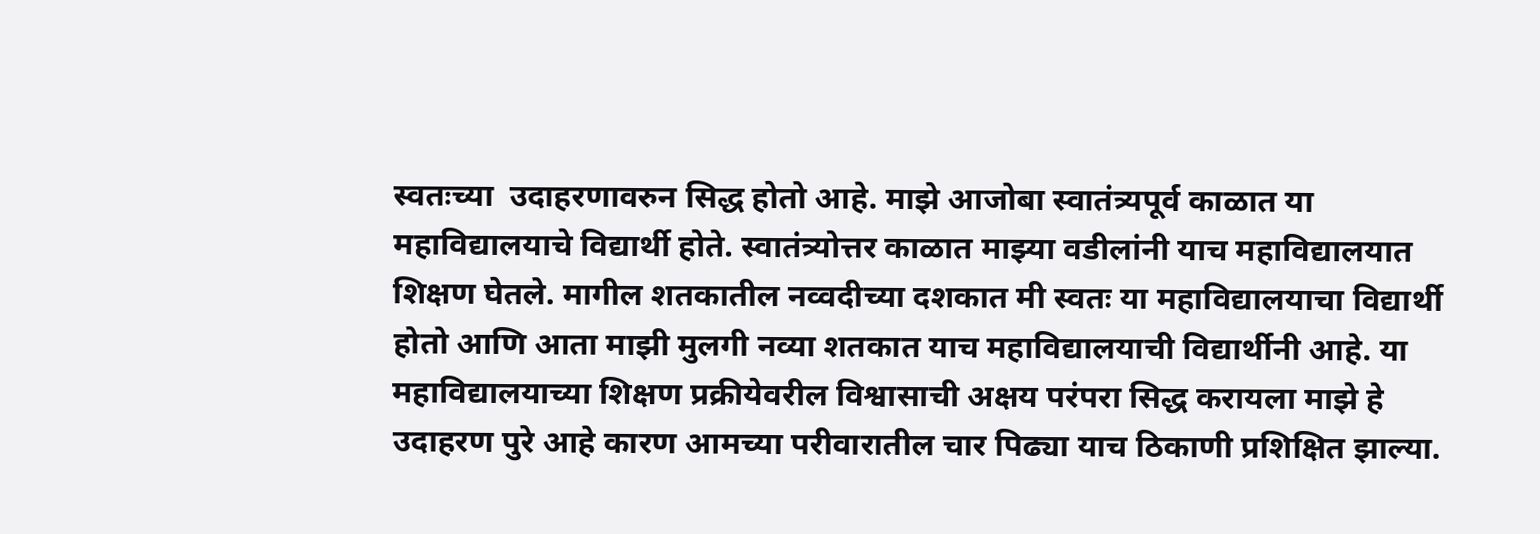स्वतःच्या  उदाहरणावरुन सिद्ध होतो आहे. माझे आजोबा स्वातंत्र्यपूर्व काळात या महाविद्यालयाचे विद्यार्थी होते. स्वातंत्र्योत्तर काळात माझ्या वडीलांनी याच महाविद्यालयात शिक्षण घेतले. मागील शतकातील नव्वदीच्या दशकात मी स्वतः या महाविद्यालयाचा विद्यार्थी होतो आणि आता माझी मुलगी नव्या शतकात याच महाविद्यालयाची विद्यार्थीनी आहे. या महाविद्यालयाच्या शिक्षण प्रक्रीयेवरील विश्वासाची अक्षय परंपरा सिद्ध करायला माझे हे उदाहरण पुरे आहे कारण आमच्या परीवारातील चार पिढ्या याच ठिकाणी प्रशिक्षित झाल्या.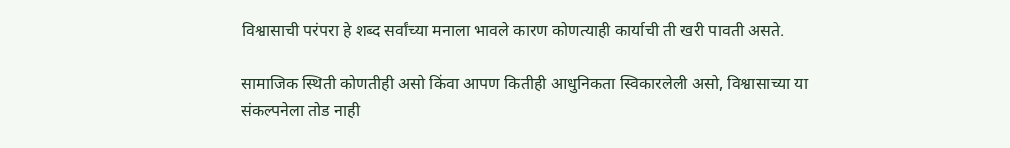विश्वासाची परंपरा हे शब्द सर्वांच्या मनाला भावले कारण कोणत्याही कार्याची ती खरी पावती असते.

सामाजिक स्थिती कोणतीही असो किंवा आपण कितीही आधुनिकता स्विकारलेली असो, विश्वासाच्या या संकल्पनेला तोड नाही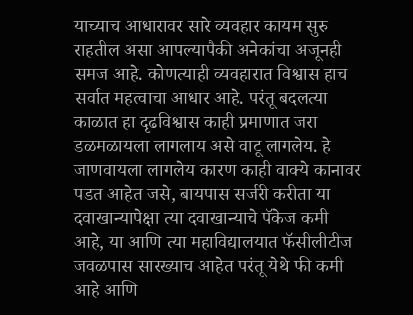याच्याच आधारावर सारे व्यवहार कायम सुरु राहतील असा आपल्यापैकी अनेकांचा अजूनही समज आहे. कोणत्याही व्यवहारात विश्वास हाच सर्वात महत्वाचा आधार आहे. परंतू बदलत्या काळात हा दृढविश्वास काही प्रमाणात जरा डळमळायला लागलाय असे वाटू लागलेय. हे जाणवायला लागलेय कारण काही वाक्ये कानावर पडत आहेत जसे, बायपास सर्जरी करीता या दवाखान्यापेक्षा त्या दवाखान्याचे पॅकेज कमी आहे, या आणि त्या महाविद्यालयात फॅसीलीटीज जवळपास सारख्याच आहेत परंतू येथे फी कमी आहे आणि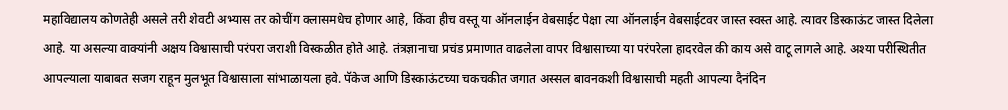महाविद्यालय कोणतेही असले तरी शेवटी अभ्यास तर कोचींग क्लासमधेच होणार आहे, किंवा हीच वस्तू या ऑनलाईन वेबसाईट पेक्षा त्या ऑनलाईन वेबसाईटवर जास्त स्वस्त आहे. त्यावर डिस्काऊंट जास्त दिलेला आहे. या असल्या वाक्यांनी अक्षय विश्वासाची परंपरा जराशी विस्कळीत होते आहे. तंत्रज्ञानाचा प्रचंड प्रमाणात वाढलेला वापर विश्वासाच्या या परंपरेला हादरवेल की काय असे वाटू लागले आहे. अश्या परीस्थितीत आपल्याला याबाबत सजग राहून मुलभूत विश्वासाला सांभाळायला हवे. पॅकेज आणि डिस्काऊंटच्या चकचकीत जगात अस्सल बावनकशी विश्वासाची महती आपल्या दैनंदिन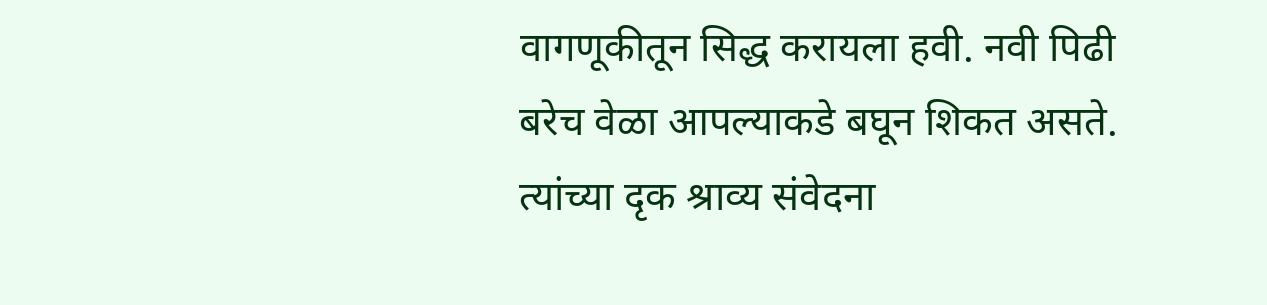वागणूकीतून सिद्ध करायला हवी. नवी पिढी बरेच वेळा आपल्याकडे बघून शिकत असते. त्यांच्या दृक श्राव्य संवेदना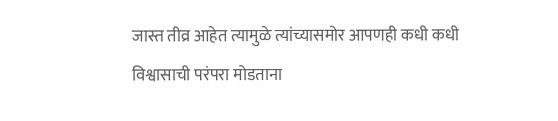जास्त तीव्र आहेत त्यामुळे त्यांच्यासमोर आपणही कधी कधी विश्वासाची परंपरा मोडताना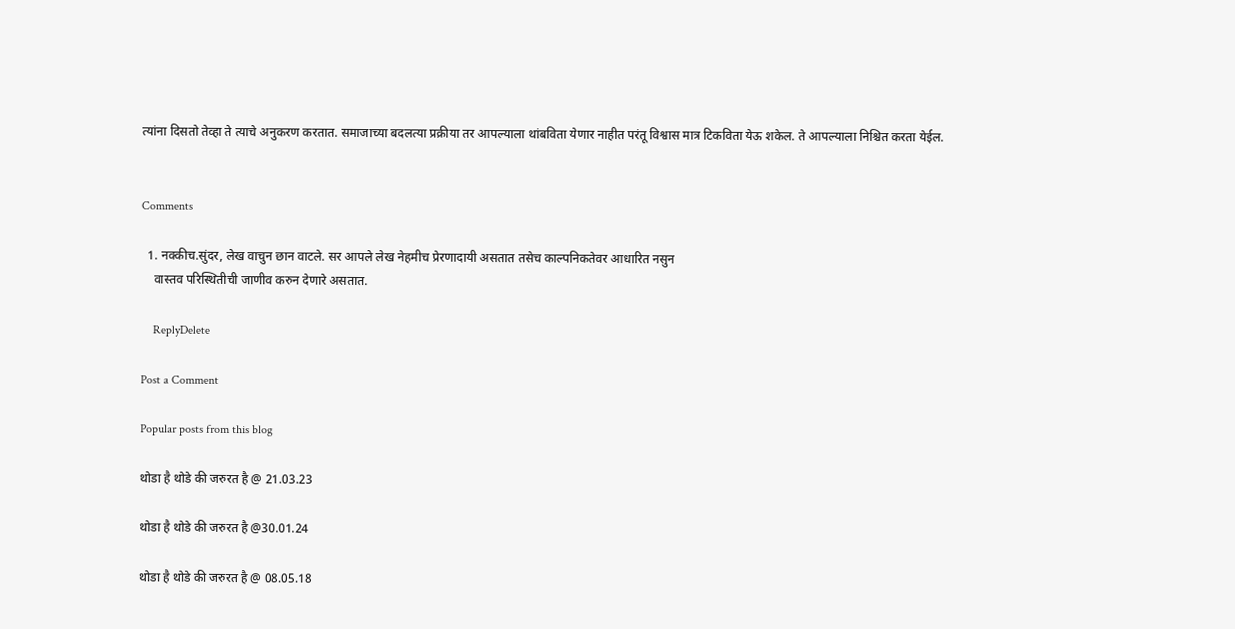त्यांना दिसतो तेव्हा ते त्याचे अनुकरण करतात. समाजाच्या बदलत्या प्रक्रीया तर आपल्याला थांबविता येणार नाहीत परंतू विश्वास मात्र टिकविता येऊ शकेल. ते आपल्याला निश्चित करता येईल.


Comments

  1. नक्कीच.सुंदर, लेख वाचुन छान वाटले. सर आपले लेख नेहमीच प्रेरणादायी असतात तसेच काल्पनिकतेवर आधारित नसुन
    वास्तव परिस्थितीची जाणीव करुन देणारे असतात.

    ReplyDelete

Post a Comment

Popular posts from this blog

थोडा है थोडे की जरुरत है @ 21.03.23

थोडा है थोडे की जरुरत है @30.01.24

थोडा है थोडे की जरुरत है @ 08.05.18